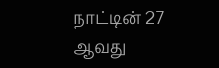நாட்டின் 27 ஆவது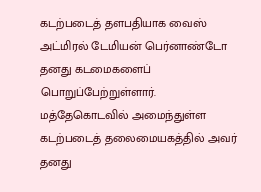கடற்படைத் தளபதியாக வைஸ் அட்மிரல் டேமியன் பெர்னாண்டோ தனது கடமைகளைப் பொறுப்பேற்றுள்ளார்.
மத்தேகொடவில் அமைந்துள்ள கடற்படைத் தலைமையகத்தில் அவர் தனது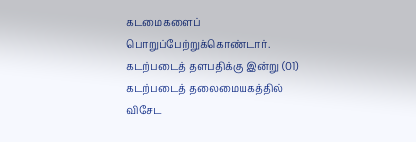கடமைகளைப் பொறுப்பேற்றுக்கொண்டார்.
கடற்படைத் தளபதிக்கு இன்று (01) கடற்படைத் தலைமையகத்தில் விசேட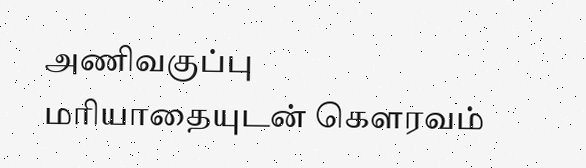அணிவகுப்பு மரியாதையுடன் கௌரவம்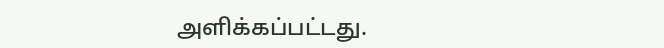அளிக்கப்பட்டது.